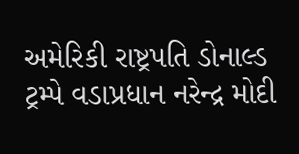અમેરિકી રાષ્ટ્રપતિ ડોનાલ્ડ ટ્રમ્પે વડાપ્રધાન નરેન્દ્ર મોદી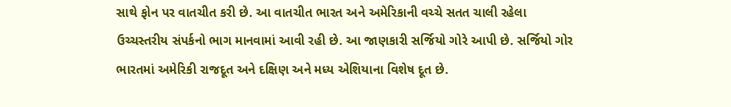સાથે ફોન પર વાતચીત કરી છે. આ વાતચીત ભારત અને અમેરિકાની વચ્ચે સતત ચાલી રહેલા ઉચ્ચસ્તરીય સંપર્કનો ભાગ માનવામાં આવી રહી છે. આ જાણકારી સર્જિયો ગોરે આપી છે. સર્જિયો ગોર ભારતમાં અમેરિકી રાજદૂત અને દક્ષિણ અને મધ્ય એશિયાના વિશેષ દૂત છે.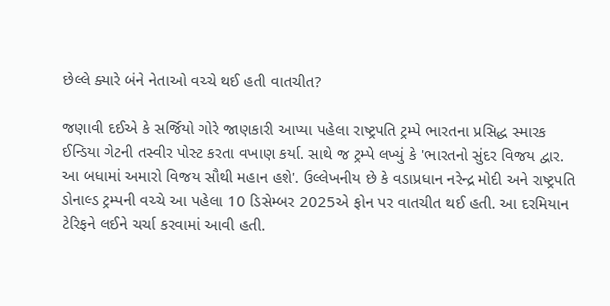છેલ્લે ક્યારે બંને નેતાઓ વચ્ચે થઈ હતી વાતચીત?

જણાવી દઈએ કે સર્જિયો ગોરે જાણકારી આપ્યા પહેલા રાષ્ટ્રપતિ ટ્રમ્પે ભારતના પ્રસિદ્ધ સ્મારક ઈન્ડિયા ગેટની તસ્વીર પોસ્ટ કરતા વખાણ કર્યા. સાથે જ ટ્રમ્પે લખ્યું કે 'ભારતનો સુંદર વિજય દ્વાર. આ બધામાં અમારો વિજય સૌથી મહાન હશે'. ઉલ્લેખનીય છે કે વડાપ્રધાન નરેન્દ્ર મોદી અને રાષ્ટ્રપતિ ડોનાલ્ડ ટ્રમ્પની વચ્ચે આ પહેલા 10 ડિસેમ્બર 2025એ ફોન પર વાતચીત થઈ હતી. આ દરમિયાન ટેરિફને લઈને ચર્ચા કરવામાં આવી હતી.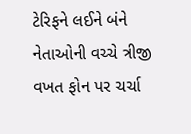ટેરિફને લઈને બંને નેતાઓની વચ્ચે ત્રીજી વખત ફોન પર ચર્ચા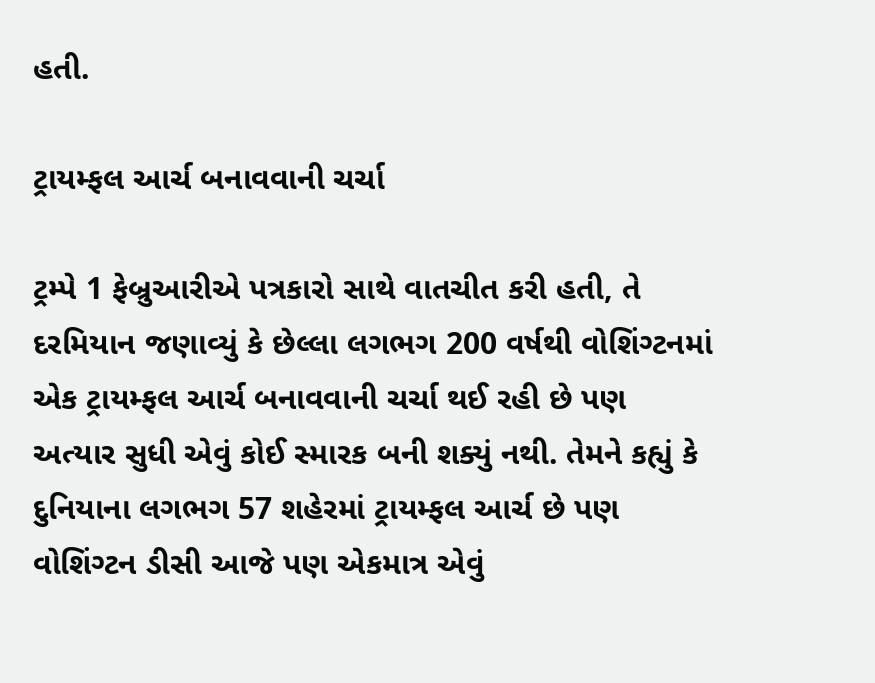હતી.

ટ્રાયમ્ફલ આર્ચ બનાવવાની ચર્ચા

ટ્રમ્પે 1 ફેબ્રુઆરીએ પત્રકારો સાથે વાતચીત કરી હતી, તે દરમિયાન જણાવ્યું કે છેલ્લા લગભગ 200 વર્ષથી વોશિંગ્ટનમાં એક ટ્રાયમ્ફલ આર્ચ બનાવવાની ચર્ચા થઈ રહી છે પણ અત્યાર સુધી એવું કોઈ સ્મારક બની શક્યું નથી. તેમને કહ્યું કે દુનિયાના લગભગ 57 શહેરમાં ટ્રાયમ્ફલ આર્ચ છે પણ વોશિંગ્ટન ડીસી આજે પણ એકમાત્ર એવું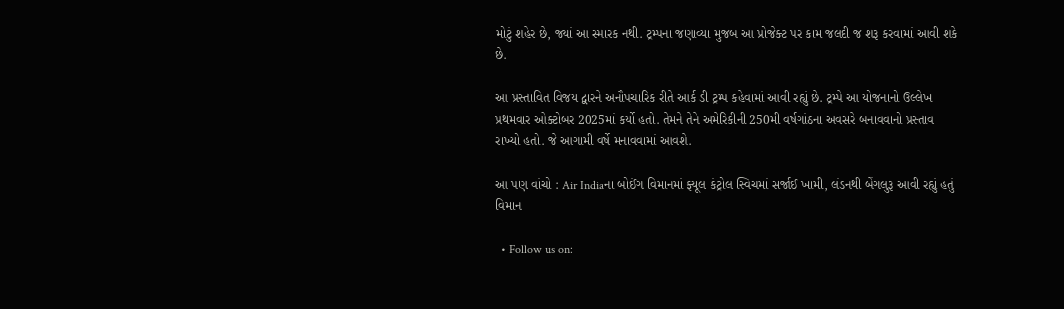મોટું શહેર છે, જ્યાં આ સ્મારક નથી. ટ્રમ્પના જણાવ્યા મુજબ આ પ્રોજેક્ટ પર કામ જલદી જ શરૂ કરવામાં આવી શકે છે.

આ પ્રસ્તાવિત વિજય દ્વારને અનૌપચારિક રીતે આર્ક ડી ટ્રમ્પ કહેવામાં આવી રહ્યું છે. ટ્રમ્પે આ યોજનાનો ઉલ્લેખ પ્રથમવાર ઓક્ટોબર 2025માં કર્યો હતો. તેમને તેને અમેરિકીની 250મી વર્ષગાંઠના અવસરે બનાવવાનો પ્રસ્તાવ રાખ્યો હતો. જે આગામી વર્ષે મનાવવામાં આવશે.

આ પણ વાંચો : Air Indiaના બોઈંગ વિમાનમાં ફ્યૂલ કંટ્રોલ સ્વિચમાં સર્જાઈ ખામી, લંડનથી બેંગલુરૂ આવી રહ્યું હતું વિમાન

  • Follow us on: